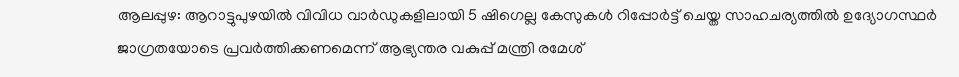ആലപ്പുഴ: ആറാട്ടുപുഴയിൽ വിവിധ വാർഡുകളിലായി 5 ഷിഗെല്ല കേസുകൾ റിപ്പോർട്ട് ചെയ്ത സാഹചര്യത്തിൽ ഉദ്യോഗസ്ഥർ ജാഗ്രതയോടെ പ്രവർത്തിക്കണമെന്ന് ആഭ്യന്തര വകുപ്പ് മന്ത്രി രമേശ്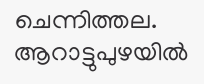ചെന്നിത്തല. ആറാട്ടുപുഴയിൽ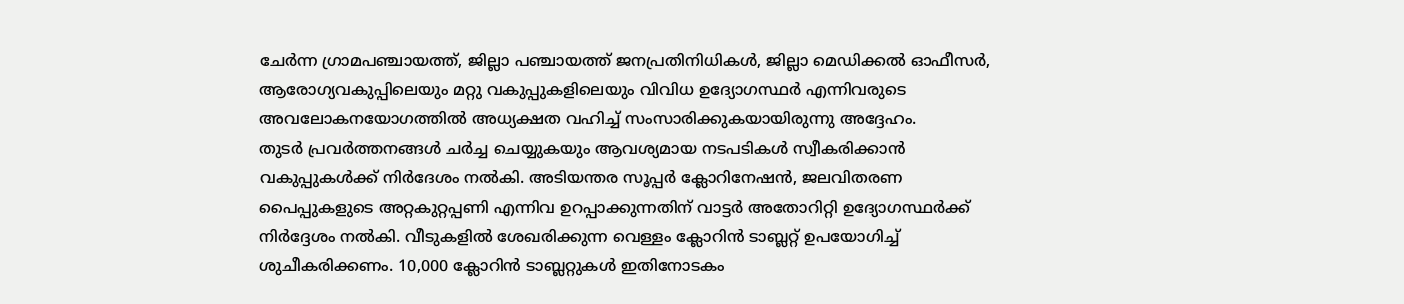ചേർന്ന ഗ്രാമപഞ്ചായത്ത്, ജില്ലാ പഞ്ചായത്ത് ജനപ്രതിനിധികൾ, ജില്ലാ മെഡിക്കൽ ഓഫീസർ, ആരോഗ്യവകുപ്പിലെയും മറ്റു വകുപ്പുകളിലെയും വിവിധ ഉദ്യോഗസ്ഥർ എന്നിവരുടെ അവലോകനയോഗത്തിൽ അധ്യക്ഷത വഹിച്ച് സംസാരിക്കുകയായിരുന്നു അദ്ദേഹം.
തുടർ പ്രവർത്തനങ്ങൾ ചർച്ച ചെയ്യുകയും ആവശ്യമായ നടപടികൾ സ്വീകരിക്കാൻ വകുപ്പുകൾക്ക് നിർദേശം നൽകി. അടിയന്തര സൂപ്പർ ക്ലോറിനേഷൻ, ജലവിതരണ പൈപ്പുകളുടെ അറ്റകുറ്റപ്പണി എന്നിവ ഉറപ്പാക്കുന്നതിന് വാട്ടർ അതോറിറ്റി ഉദ്യോഗസ്ഥർക്ക് നിർദ്ദേശം നൽകി. വീടുകളിൽ ശേഖരിക്കുന്ന വെള്ളം ക്ലോറിൻ ടാബ്ലറ്റ് ഉപയോഗിച്ച് ശുചീകരിക്കണം. 10,000 ക്ലോറിൻ ടാബ്ലറ്റുകൾ ഇതിനോടകം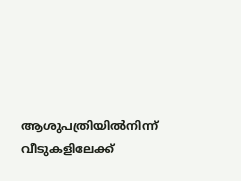ആശുപത്രിയിൽനിന്ന് വീടുകളിലേക്ക്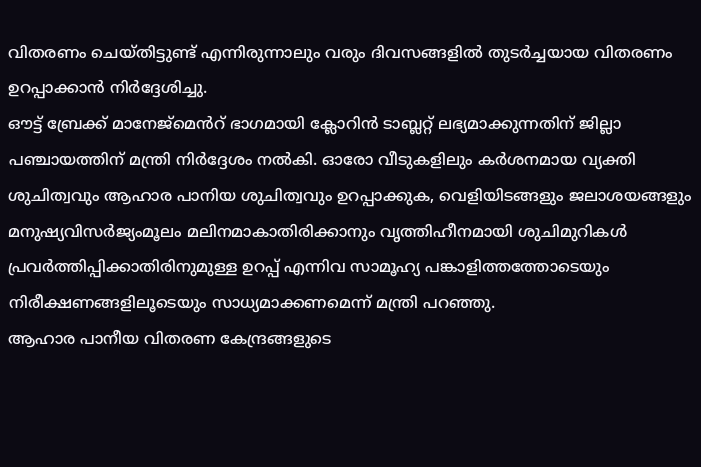വിതരണം ചെയ്തിട്ടുണ്ട് എന്നിരുന്നാലും വരും ദിവസങ്ങളിൽ തുടർച്ചയായ വിതരണം ഉറപ്പാക്കാൻ നിർദ്ദേശിച്ചു.
ഔട്ട് ബ്രേക്ക് മാനേജ്മെൻറ് ഭാഗമായി ക്ലോറിൻ ടാബ്ലറ്റ് ലഭ്യമാക്കുന്നതിന് ജില്ലാ പഞ്ചായത്തിന് മന്ത്രി നിർദ്ദേശം നൽകി. ഓരോ വീടുകളിലും കർശനമായ വ്യക്തി ശുചിത്വവും ആഹാര പാനിയ ശുചിത്വവും ഉറപ്പാക്കുക, വെളിയിടങ്ങളും ജലാശയങ്ങളും മനുഷ്യവിസർജ്യംമൂലം മലിനമാകാതിരിക്കാനും വൃത്തിഹീനമായി ശുചിമുറികൾ പ്രവർത്തിപ്പിക്കാതിരിനുമുള്ള ഉറപ്പ് എന്നിവ സാമൂഹ്യ പങ്കാളിത്തത്തോടെയും നിരീക്ഷണങ്ങളിലൂടെയും സാധ്യമാക്കണമെന്ന് മന്ത്രി പറഞ്ഞു.
ആഹാര പാനീയ വിതരണ കേന്ദ്രങ്ങളുടെ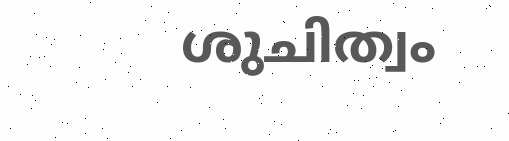ശുചിത്വം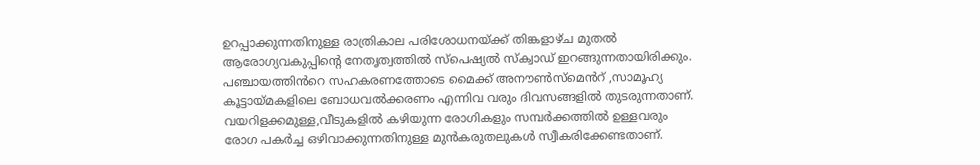ഉറപ്പാക്കുന്നതിനുള്ള രാത്രികാല പരിശോധനയ്ക്ക് തിങ്കളാഴ്ച മുതൽ ആരോഗ്യവകുപ്പിന്റെ നേതൃത്വത്തിൽ സ്പെഷ്യൽ സ്ക്വാഡ് ഇറങ്ങുന്നതായിരിക്കും. പഞ്ചായത്തിൻറെ സഹകരണത്തോടെ മൈക്ക് അനൗൺസ്മെൻറ് ,സാമൂഹ്യ കൂട്ടായ്മകളിലെ ബോധവൽക്കരണം എന്നിവ വരും ദിവസങ്ങളിൽ തുടരുന്നതാണ്.
വയറിളക്കമുള്ള,വീടുകളിൽ കഴിയുന്ന രോഗികളും സമ്പർക്കത്തിൽ ഉള്ളവരും രോഗ പകർച്ച ഒഴിവാക്കുന്നതിനുള്ള മുൻകരുതലുകൾ സ്വീകരിക്കേണ്ടതാണ്.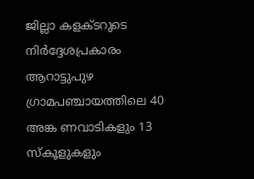ജില്ലാ കളക്ടറുടെ നിർദ്ദേശപ്രകാരം ആറാട്ടുപുഴ ഗ്രാമപഞ്ചായത്തിലെ 40 അങ്ക ണവാടികളും 13 സ്കൂളുകളും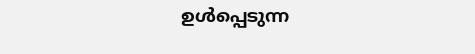ഉൾപ്പെടുന്ന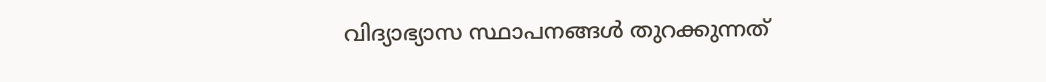വിദ്യാഭ്യാസ സ്ഥാപനങ്ങൾ തുറക്കുന്നത്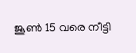ജൂൺ 15 വരെ നീട്ടി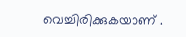വെച്ചിരിക്കുകയാണ് .